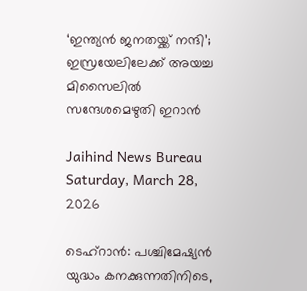‘ഇന്ത്യന്‍ ജനതയ്ക്ക് നന്ദി’; ഇസ്രയേലിലേക്ക് അയച്ച മിസൈലില്‍ സന്ദേശമെഴുതി ഇറാന്‍

Jaihind News Bureau
Saturday, March 28, 2026

ടെഹ്‌റാന്‍: പശ്ചിമേഷ്യന്‍ യുദ്ധം കനക്കുന്നതിനിടെ,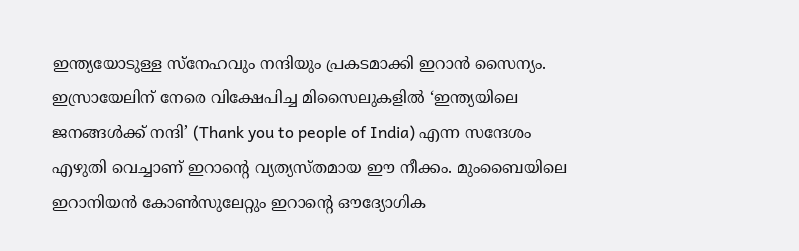ഇന്ത്യയോടുള്ള സ്‌നേഹവും നന്ദിയും പ്രകടമാക്കി ഇറാന്‍ സൈന്യം. ഇസ്രായേലിന് നേരെ വിക്ഷേപിച്ച മിസൈലുകളില്‍ ‘ഇന്ത്യയിലെ ജനങ്ങള്‍ക്ക് നന്ദി’ (Thank you to people of India) എന്ന സന്ദേശം എഴുതി വെച്ചാണ് ഇറാന്റെ വ്യത്യസ്തമായ ഈ നീക്കം. മുംബൈയിലെ ഇറാനിയന്‍ കോണ്‍സുലേറ്റും ഇറാന്റെ ഔദ്യോഗിക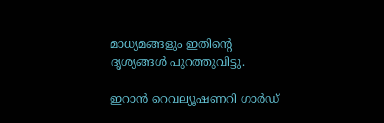മാധ്യമങ്ങളും ഇതിന്റെ ദൃശ്യങ്ങള്‍ പുറത്തുവിട്ടു.

ഇറാന്‍ റെവല്യൂഷണറി ഗാര്‍ഡ്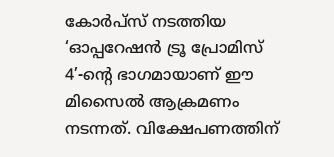കോര്‍പ്സ് നടത്തിയ ‘ഓപ്പറേഷന്‍ ട്രൂ പ്രോമിസ് 4’-ന്റെ ഭാഗമായാണ് ഈ മിസൈല്‍ ആക്രമണം നടന്നത്. വിക്ഷേപണത്തിന്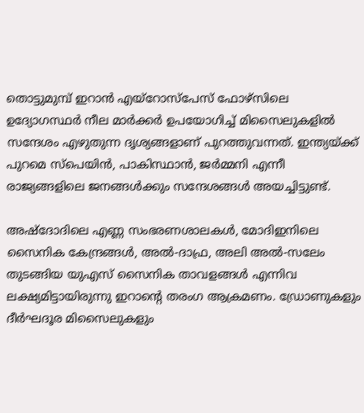തൊട്ടുമുമ്പ് ഇറാന്‍ എയ്റോസ്പേസ് ഫോഴ്സിലെ ഉദ്യോഗസ്ഥര്‍ നീല മാര്‍ക്കര്‍ ഉപയോഗിച്ച് മിസൈലുകളില്‍ സന്ദേശം എഴുതുന്ന ദൃശ്യങ്ങളാണ് പുറത്തുവന്നത്. ഇന്ത്യയ്ക്ക് പുറമെ സ്‌പെയിന്‍, പാകിസ്ഥാന്‍, ജര്‍മ്മനി എന്നീ രാജ്യങ്ങളിലെ ജനങ്ങള്‍ക്കും സന്ദേശങ്ങള്‍ അയച്ചിട്ടുണ്ട്.

അഷ്‌ദോദിലെ എണ്ണ സംഭരണശാലകള്‍, മോദിഇനിലെ സൈനിക കേന്ദ്രങ്ങള്‍, അല്‍-ദാഫ്ര, അലി അല്‍-സലേം തുടങ്ങിയ യുഎസ് സൈനിക താവളങ്ങള്‍ എന്നിവ ലക്ഷ്യമിട്ടായിരുന്നു ഇറാന്റെ തരംഗ ആക്രമണം. ഡ്രോണുകളും ദീര്‍ഘദൂര മിസൈലുകളും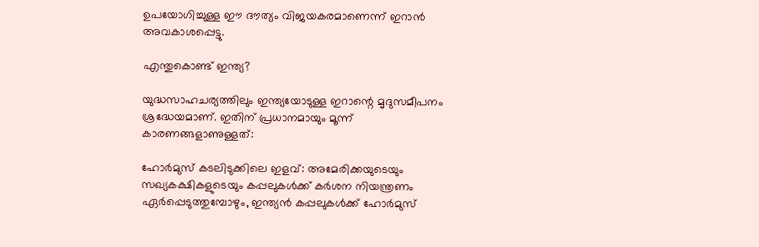ഉപയോഗിച്ചുള്ള ഈ ദൗത്യം വിജയകരമാണെന്ന് ഇറാന്‍ അവകാശപ്പെട്ടു.

എന്തുകൊണ്ട് ഇന്ത്യ?

യുദ്ധസാഹചര്യത്തിലും ഇന്ത്യയോടുള്ള ഇറാന്റെ മൃദുസമീപനം ശ്രദ്ധേയമാണ്. ഇതിന് പ്രധാനമായും മൂന്ന് കാരണങ്ങളാണുള്ളത്:

ഹോര്‍മുസ് കടലിടുക്കിലെ ഇളവ്: അമേരിക്കയുടെയും സഖ്യകക്ഷികളുടെയും കപ്പലുകള്‍ക്ക് കര്‍ശന നിയന്ത്രണം ഏര്‍പ്പെടുത്തുമ്പോഴും, ഇന്ത്യന്‍ കപ്പലുകള്‍ക്ക് ഹോര്‍മുസ്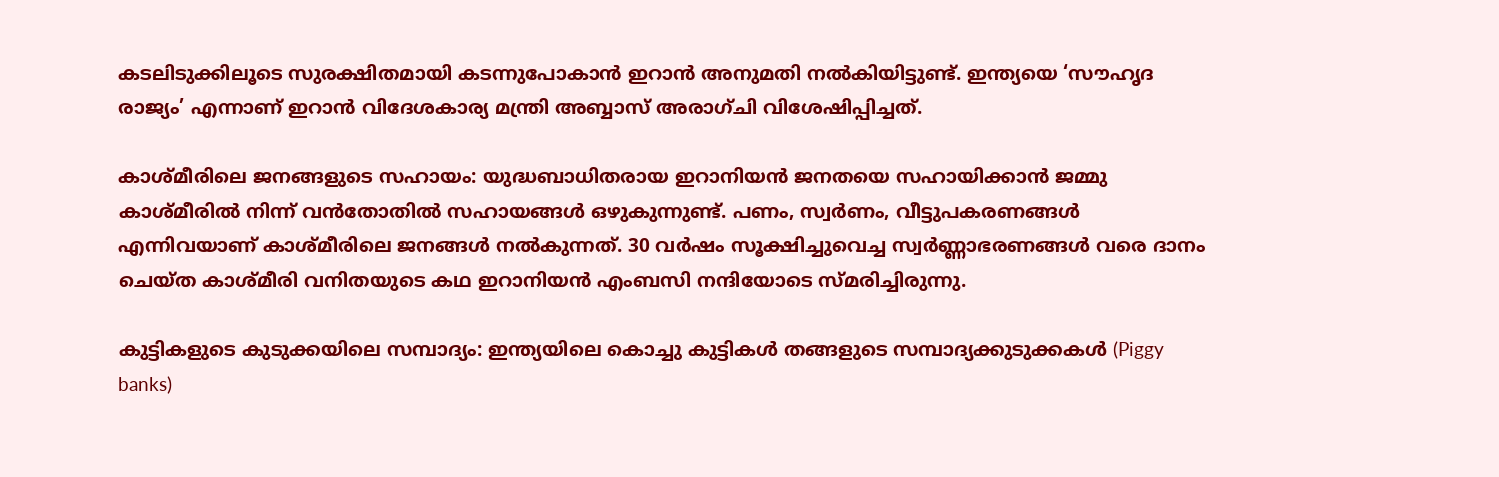കടലിടുക്കിലൂടെ സുരക്ഷിതമായി കടന്നുപോകാന്‍ ഇറാന്‍ അനുമതി നല്‍കിയിട്ടുണ്ട്. ഇന്ത്യയെ ‘സൗഹൃദ രാജ്യം’ എന്നാണ് ഇറാന്‍ വിദേശകാര്യ മന്ത്രി അബ്ബാസ് അരാഗ്ചി വിശേഷിപ്പിച്ചത്.

കാശ്മീരിലെ ജനങ്ങളുടെ സഹായം: യുദ്ധബാധിതരായ ഇറാനിയന്‍ ജനതയെ സഹായിക്കാന്‍ ജമ്മു കാശ്മീരില്‍ നിന്ന് വന്‍തോതില്‍ സഹായങ്ങള്‍ ഒഴുകുന്നുണ്ട്. പണം, സ്വര്‍ണം, വീട്ടുപകരണങ്ങള്‍ എന്നിവയാണ് കാശ്മീരിലെ ജനങ്ങള്‍ നല്‍കുന്നത്. 30 വര്‍ഷം സൂക്ഷിച്ചുവെച്ച സ്വര്‍ണ്ണാഭരണങ്ങള്‍ വരെ ദാനം ചെയ്ത കാശ്മീരി വനിതയുടെ കഥ ഇറാനിയന്‍ എംബസി നന്ദിയോടെ സ്മരിച്ചിരുന്നു.

കുട്ടികളുടെ കുടുക്കയിലെ സമ്പാദ്യം: ഇന്ത്യയിലെ കൊച്ചു കുട്ടികള്‍ തങ്ങളുടെ സമ്പാദ്യക്കുടുക്കകള്‍ (Piggy banks)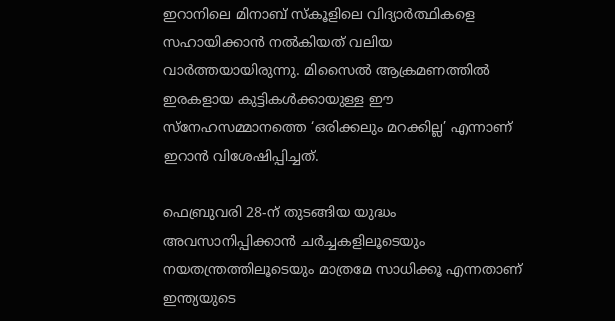ഇറാനിലെ മിനാബ് സ്‌കൂളിലെ വിദ്യാര്‍ത്ഥികളെ സഹായിക്കാന്‍ നല്‍കിയത് വലിയ വാര്‍ത്തയായിരുന്നു. മിസൈല്‍ ആക്രമണത്തില്‍ ഇരകളായ കുട്ടികള്‍ക്കായുള്ള ഈ സ്‌നേഹസമ്മാനത്തെ ‘ഒരിക്കലും മറക്കില്ല’ എന്നാണ് ഇറാന്‍ വിശേഷിപ്പിച്ചത്.

ഫെബ്രുവരി 28-ന് തുടങ്ങിയ യുദ്ധം അവസാനിപ്പിക്കാന്‍ ചര്‍ച്ചകളിലൂടെയും നയതന്ത്രത്തിലൂടെയും മാത്രമേ സാധിക്കൂ എന്നതാണ് ഇന്ത്യയുടെ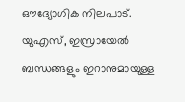ഔദ്യോഗിക നിലപാട്. യുഎസ്, ഇസ്രായേല്‍ ബന്ധങ്ങളും ഇറാനുമായുള്ള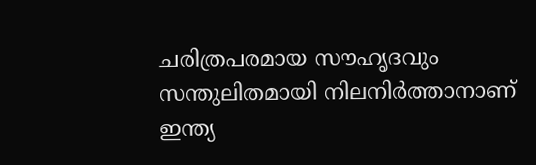ചരിത്രപരമായ സൗഹൃദവും സന്തുലിതമായി നിലനിര്‍ത്താനാണ് ഇന്ത്യ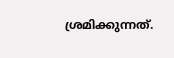ശ്രമിക്കുന്നത്.